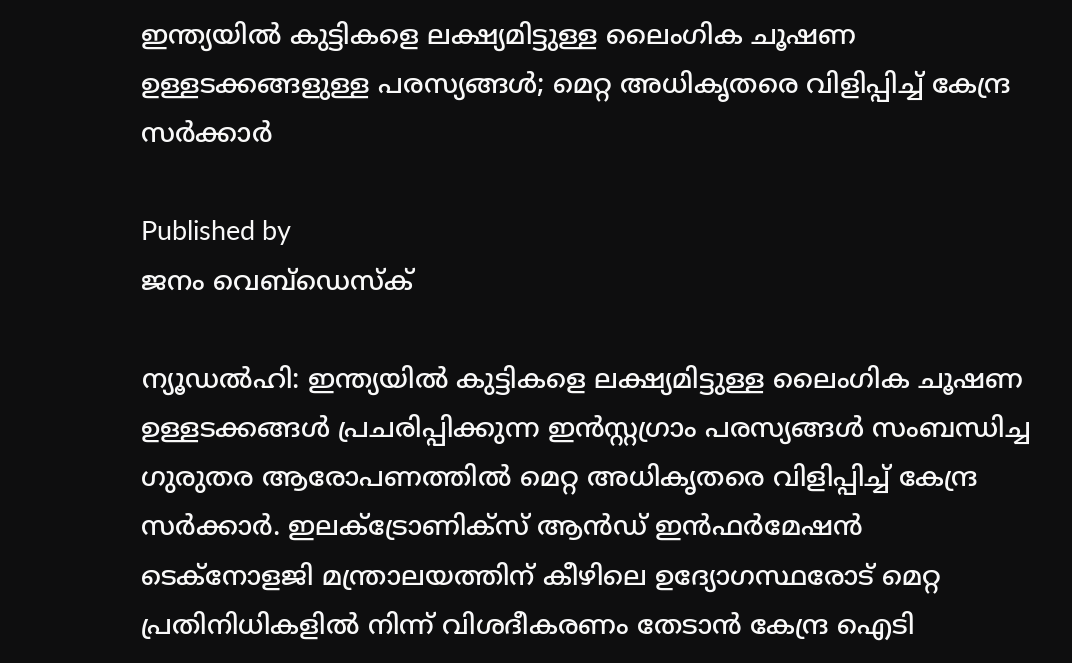ഇന്ത്യയില്‍ കുട്ടികളെ ലക്ഷ്യമിട്ടുള്ള ലൈംഗിക ചൂഷണ ഉള്ളടക്കങ്ങളുള്ള പരസ്യങ്ങള്‍; മെറ്റ അധികൃതരെ വിളിപ്പിച്ച് കേന്ദ്ര സര്‍ക്കാര്‍

Published by
ജനം വെബ്‌ഡെസ്ക്

ന്യൂഡല്‍ഹി: ഇന്ത്യയില്‍ കുട്ടികളെ ലക്ഷ്യമിട്ടുള്ള ലൈംഗിക ചൂഷണ ഉള്ളടക്കങ്ങള്‍ പ്രചരിപ്പിക്കുന്ന ഇന്‍സ്റ്റഗ്രാം പരസ്യങ്ങള്‍ സംബന്ധിച്ച ഗുരുതര ആരോപണത്തില്‍ മെറ്റ അധികൃതരെ വിളിപ്പിച്ച് കേന്ദ്ര സര്‍ക്കാര്‍. ഇലക്ട്രോണിക്‌സ് ആന്‍ഡ് ഇന്‍ഫര്‍മേഷന്‍ ടെക്നോളജി മന്ത്രാലയത്തിന് കീഴിലെ ഉദ്യോഗസ്ഥരോട് മെറ്റ പ്രതിനിധികളില്‍ നിന്ന് വിശദീകരണം തേടാന്‍ കേന്ദ്ര ഐടി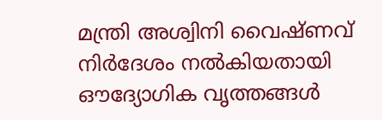മന്ത്രി അശ്വിനി വൈഷ്ണവ് നിര്‍ദേശം നല്‍കിയതായി ഔദ്യോഗിക വൃത്തങ്ങള്‍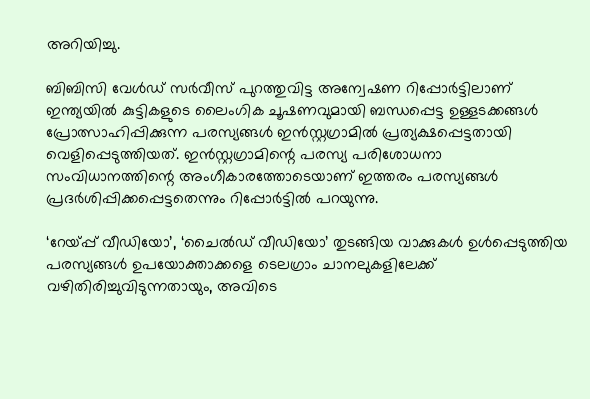അറിയിച്ചു.

ബിബിസി വേള്‍ഡ് സര്‍വീസ് പുറത്തുവിട്ട അന്വേഷണ റിപ്പോര്‍ട്ടിലാണ് ഇന്ത്യയില്‍ കുട്ടികളുടെ ലൈംഗിക ചൂഷണവുമായി ബന്ധപ്പെട്ട ഉള്ളടക്കങ്ങള്‍ പ്രോത്സാഹിപ്പിക്കുന്ന പരസ്യങ്ങള്‍ ഇന്‍സ്റ്റഗ്രാമില്‍ പ്രത്യക്ഷപ്പെട്ടതായി വെളിപ്പെടുത്തിയത്. ഇന്‍സ്റ്റഗ്രാമിന്റെ പരസ്യ പരിശോധനാ സംവിധാനത്തിന്റെ അംഗീകാരത്തോടെയാണ് ഇത്തരം പരസ്യങ്ങള്‍ പ്രദര്‍ശിപ്പിക്കപ്പെട്ടതെന്നും റിപ്പോര്‍ട്ടില്‍ പറയുന്നു.

‘റേയ്പ്പ് വീഡിയോ’, ‘ചൈല്‍ഡ് വീഡിയോ’ തുടങ്ങിയ വാക്കുകള്‍ ഉള്‍പ്പെടുത്തിയ പരസ്യങ്ങള്‍ ഉപയോക്താക്കളെ ടെലഗ്രാം ചാനലുകളിലേക്ക് വഴിതിരിച്ചുവിടുന്നതായും, അവിടെ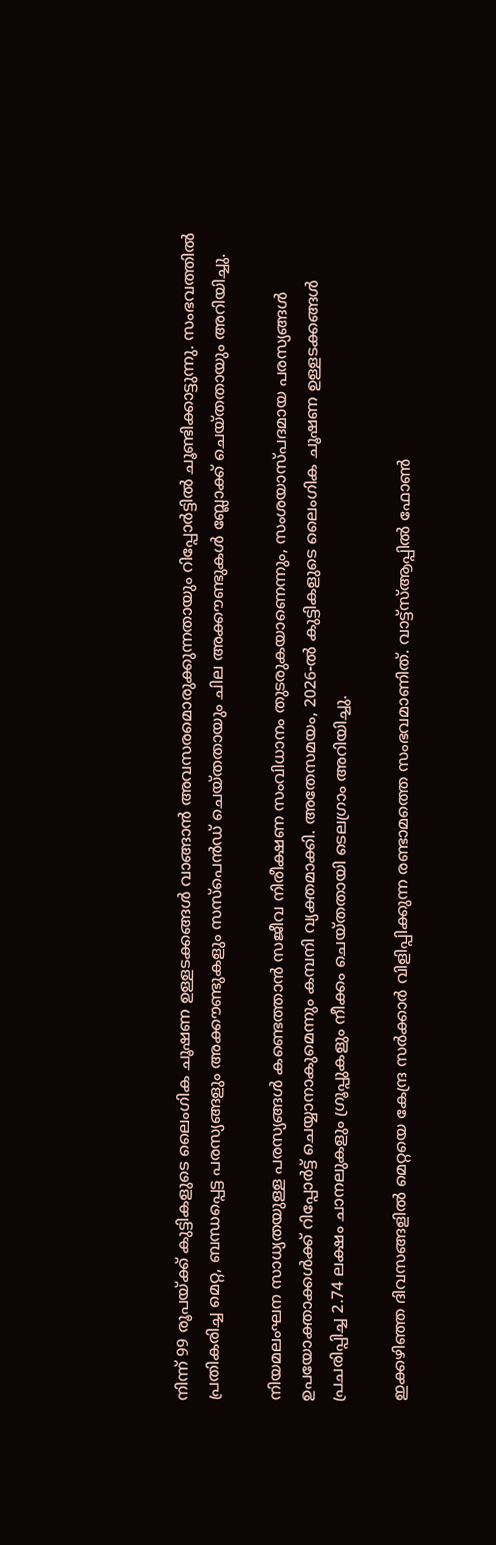നിന്ന് 99 രൂപയ്‌ക്ക് കുട്ടികളുടെ ലൈംഗിക ചൂഷണ ഉള്ളടക്കങ്ങള്‍ വാങ്ങാന്‍ അവസരമൊരുക്കുന്നതായും റിപ്പോര്‍ട്ടില്‍ ചൂണ്ടിക്കാട്ടുന്നു. സംഭവത്തില്‍ പ്രതികരിച്ച മെറ്റ, ബന്ധപ്പെട്ട പരസ്യങ്ങളും അക്കൗണ്ടുകളും സസ്പെന്‍ഡ് ചെയ്തതായും ചില അക്കൗണ്ടുകള്‍ ബ്ലോക്ക് ചെയ്തതായും അറിയിച്ചു.

നിയമലംഘന സാധ്യതയുള്ള പരസ്യങ്ങള്‍ കണ്ടെത്താന്‍ സജീവ നിരീക്ഷണ സംവിധാനം തുടരുകയാണെന്നും, സംശയാസ്പദമായ പരസ്യങ്ങള്‍ ഉപയോക്താക്കള്‍ക്ക് റിപ്പോര്‍ട്ട് ചെയ്യാനാകുമെന്നും കമ്പനി വ്യക്തമാക്കി. അതേസമയം, 2026-ല്‍ കുട്ടികളുടെ ലൈംഗിക ചൂഷണ ഉള്ളടക്കങ്ങള്‍ പ്രചരിപ്പിച്ച 2.74 ലക്ഷം ചാനലുകളും ഗ്രൂപ്പുകളും നീക്കം ചെയ്തതായി ടെലഗ്രാം അറിയിച്ചു.

ഇക്കഴിഞ്ഞ ദിവസങ്ങളില്‍ മെറ്റയെ കേന്ദ്ര സര്‍ക്കാര്‍ വിളിപ്പിക്കുന്ന രണ്ടാമത്തെ സംഭവമാണിത്. വാട്ട്സ്ആപ്പില്‍ ഫോണ്‍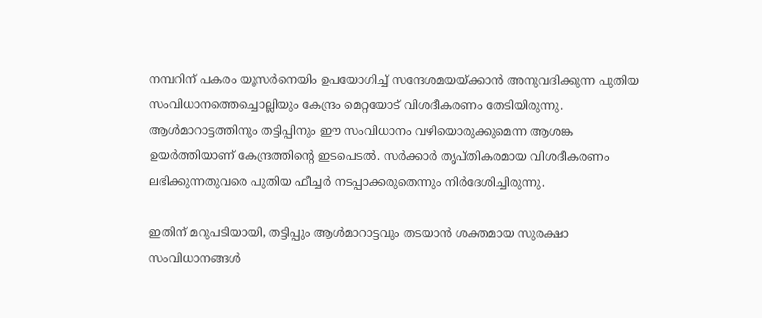നമ്പറിന് പകരം യൂസര്‍നെയിം ഉപയോഗിച്ച് സന്ദേശമയയ്‌ക്കാന്‍ അനുവദിക്കുന്ന പുതിയ സംവിധാനത്തെച്ചൊല്ലിയും കേന്ദ്രം മെറ്റയോട് വിശദീകരണം തേടിയിരുന്നു. ആള്‍മാറാട്ടത്തിനും തട്ടിപ്പിനും ഈ സംവിധാനം വഴിയൊരുക്കുമെന്ന ആശങ്ക ഉയര്‍ത്തിയാണ് കേന്ദ്രത്തിന്റെ ഇടപെടല്‍. സര്‍ക്കാര്‍ തൃപ്തികരമായ വിശദീകരണം ലഭിക്കുന്നതുവരെ പുതിയ ഫീച്ചര്‍ നടപ്പാക്കരുതെന്നും നിര്‍ദേശിച്ചിരുന്നു.

ഇതിന് മറുപടിയായി, തട്ടിപ്പും ആള്‍മാറാട്ടവും തടയാന്‍ ശക്തമായ സുരക്ഷാ സംവിധാനങ്ങള്‍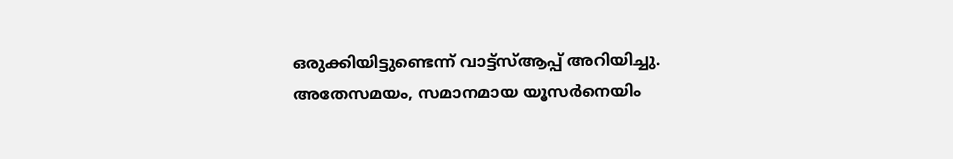ഒരുക്കിയിട്ടുണ്ടെന്ന് വാട്ട്സ്ആപ്പ് അറിയിച്ചു. അതേസമയം, സമാനമായ യൂസര്‍നെയിം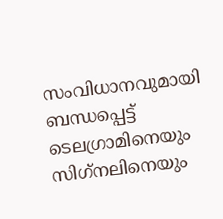സംവിധാനവുമായി ബന്ധപ്പെട്ട് ടെലഗ്രാമിനെയും സിഗ്‌നലിനെയും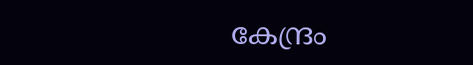കേന്ദ്രം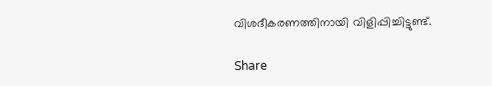വിശദീകരണത്തിനായി വിളിപ്പിച്ചിട്ടുണ്ട്.

Share